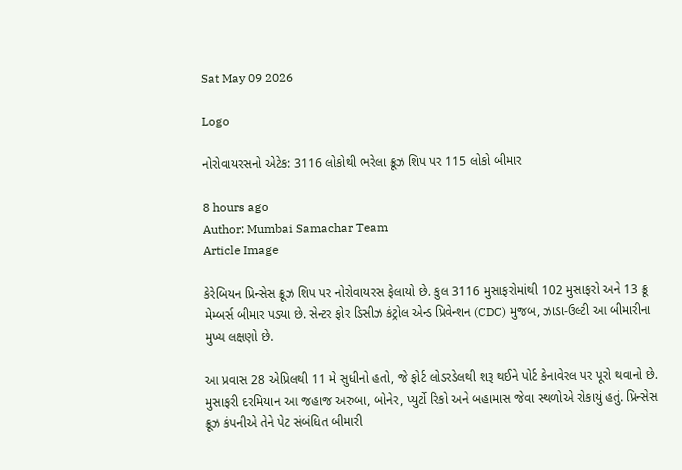Sat May 09 2026

Logo

નોરોવાયરસનો એટેક: 3116 લોકોથી ભરેલા ક્રૂઝ શિપ પર 115 લોકો બીમાર

8 hours ago
Author: Mumbai Samachar Team
Article Image

કેરેબિયન પ્રિન્સેસ ક્રૂઝ શિપ પર નોરોવાયરસ ફેલાયો છે. કુલ 3116 મુસાફરોમાંથી 102 મુસાફરો અને 13 ક્રૂ મેમ્બર્સ બીમાર પડ્યા છે. સેન્ટર ફોર ડિસીઝ કંટ્રોલ એન્ડ પ્રિવેન્શન (CDC) મુજબ, ઝાડા-ઉલ્ટી આ બીમારીના મુખ્ય લક્ષણો છે.

આ પ્રવાસ 28 એપ્રિલથી 11 મે સુધીનો હતો, જે ફોર્ટ લોડરડેલથી શરૂ થઈને પોર્ટ કેનાવેરલ પર પૂરો થવાનો છે. મુસાફરી દરમિયાન આ જહાજ અરુબા, બોનેર, પ્યુર્ટો રિકો અને બહામાસ જેવા સ્થળોએ રોકાયું હતું. પ્રિન્સેસ ક્રૂઝ કંપનીએ તેને પેટ સંબંધિત બીમારી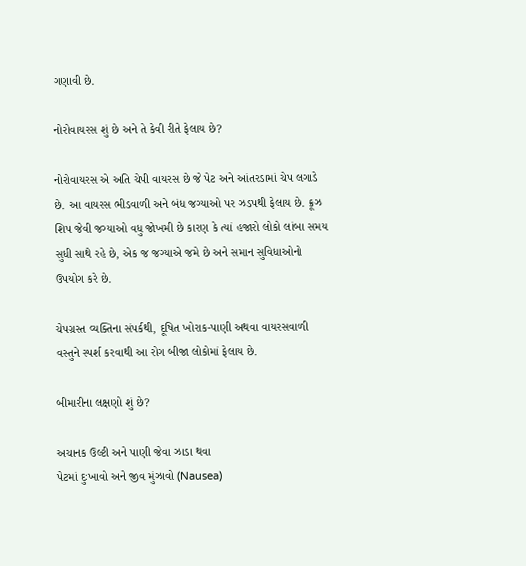ગણાવી છે.

નોરોવાયરસ શું છે અને તે કેવી રીતે ફેલાય છે?

નોરોવાયરસ એ અતિ ચેપી વાયરસ છે જે પેટ અને આંતરડામાં ચેપ લગાડે છે. આ વાયરસ ભીડવાળી અને બંધ જગ્યાઓ પર ઝડપથી ફેલાય છે. ક્રૂઝ શિપ જેવી જગ્યાઓ વધુ જોખમી છે કારણ કે ત્યાં હજારો લોકો લાંબા સમય સુધી સાથે રહે છે, એક જ જગ્યાએ જમે છે અને સમાન સુવિધાઓનો ઉપયોગ કરે છે.

ચેપગ્રસ્ત વ્યક્તિના સંપર્કથી, દૂષિત ખોરાક-પાણી અથવા વાયરસવાળી વસ્તુને સ્પર્શ કરવાથી આ રોગ બીજા લોકોમાં ફેલાય છે.

બીમારીના લક્ષણો શું છે?

અચાનક ઉલ્ટી અને પાણી જેવા ઝાડા થવા
પેટમાં દુઃખાવો અને જીવ મુંઝાવો (Nausea)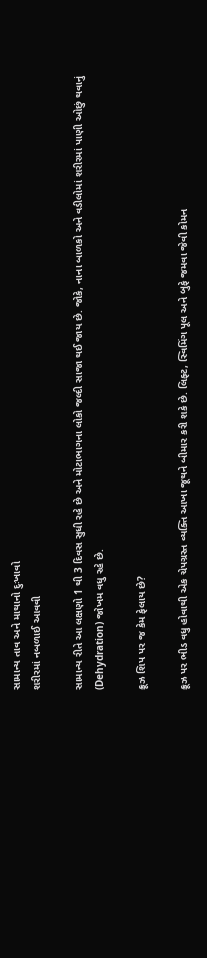સામાન્ય તાવ અને માથાનો દુઃખાવો
શરીરમાં નબળાઈ આવવી

સામાન્ય રીતે આ લક્ષણો 1 થી 3 દિવસ સુધી રહે છે અને મોટાભાગના લોકો જલ્દી સાજા થઈ જાય છે. જોકે, નાના બાળકો અને વડીલોમાં શરીરમાં પાણી ઓછું થવાનું (Dehydration) જોખમ વધુ રહે છે.

ક્રૂઝ શિપ પર જ કેમ ફેલાય છે?

ક્રૂઝ પર ભીડ વધુ હોવાથી એક ચેપગ્રસ્ત વ્યક્તિ આખા જૂથને બીમાર કરી શકે છે. લિફ્ટ, સ્વિમિંગ પૂલ અને બુફે જમવા જેવી કોમન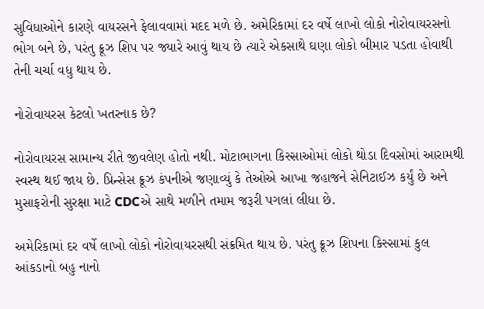સુવિધાઓને કારણે વાયરસને ફેલાવવામાં મદદ મળે છે. અમેરિકામાં દર વર્ષે લાખો લોકો નોરોવાયરસનો ભોગ બને છે, પરંતુ ક્રૂઝ શિપ પર જ્યારે આવું થાય છે ત્યારે એકસાથે ઘણા લોકો બીમાર પડતા હોવાથી તેની ચર્ચા વધુ થાય છે.

નોરોવાયરસ કેટલો ખતરનાક છે?

નોરોવાયરસ સામાન્ય રીતે જીવલેણ હોતો નથી. મોટાભાગના કિસ્સાઓમાં લોકો થોડા દિવસોમાં આરામથી સ્વસ્થ થઈ જાય છે. પ્રિન્સેસ ક્રૂઝ કંપનીએ જણાવ્યું કે તેઓએ આખા જહાજને સેનિટાઈઝ કર્યું છે અને મુસાફરોની સુરક્ષા માટે CDCએ સાથે મળીને તમામ જરૂરી પગલાં લીધા છે.

અમેરિકામાં દર વર્ષે લાખો લોકો નોરોવાયરસથી સંક્રમિત થાય છે. પરંતુ ક્રૂઝ શિપના કિસ્સામાં કુલ આંકડાનો બહુ નાનો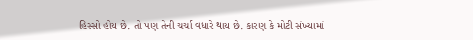હિસ્સો હોય છે. તો પણ તેની ચર્ચા વધારે થાય છે. કારણ કે મોટી સંખ્યામાં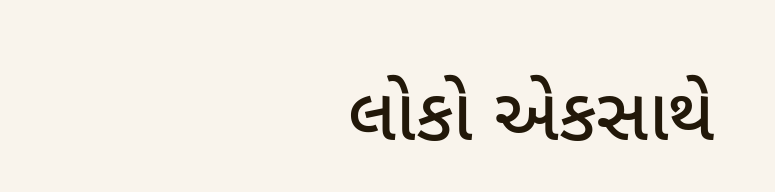લોકો એકસાથે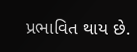પ્રભાવિત થાય છે.